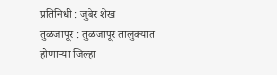प्रतिनिधी : जुबेर शेख
तुळजापूर : तुळजापूर तालुक्यात होणाऱ्या जिल्हा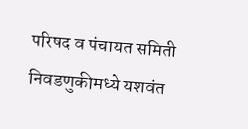परिषद व पंचायत समिती निवडणुकीमध्ये यशवंत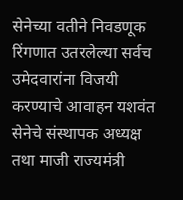सेनेच्या वतीने निवडणूक रिंगणात उतरलेल्या सर्वच उमेदवारांना विजयी करण्याचे आवाहन यशवंत सेनेचे संस्थापक अध्यक्ष तथा माजी राज्यमंत्री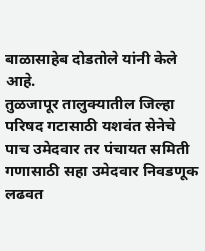बाळासाहेब दोडतोले यांनी केले आहे.
तुळजापूर तालुक्यातील जिल्हा परिषद गटासाठी यशवंत सेनेचे पाच उमेदवार तर पंचायत समिती गणासाठी सहा उमेदवार निवडणूक लढवत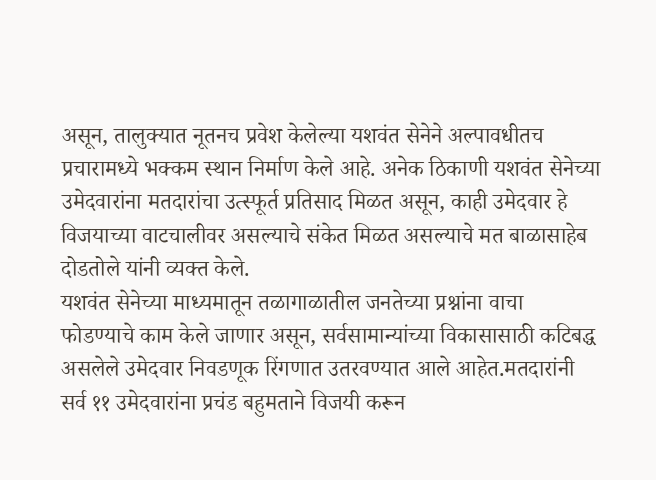असून, तालुक्यात नूतनच प्रवेश केलेल्या यशवंत सेनेने अल्पावधीतच प्रचारामध्ये भक्कम स्थान निर्माण केले आहे. अनेक ठिकाणी यशवंत सेनेच्या उमेदवारांना मतदारांचा उत्स्फूर्त प्रतिसाद मिळत असून, काही उमेदवार हे विजयाच्या वाटचालीवर असल्याचे संकेत मिळत असल्याचे मत बाळासाहेब दोडतोले यांनी व्यक्त केले.
यशवंत सेनेच्या माध्यमातून तळागाळातील जनतेच्या प्रश्नांना वाचा फोडण्याचे काम केले जाणार असून, सर्वसामान्यांच्या विकासासाठी कटिबद्ध असलेले उमेदवार निवडणूक रिंगणात उतरवण्यात आले आहेत.मतदारांनी सर्व ११ उमेदवारांना प्रचंड बहुमताने विजयी करून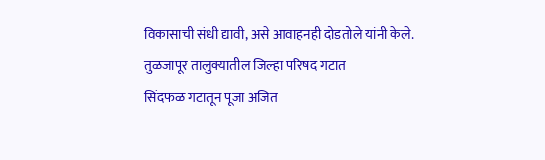विकासाची संधी द्यावी, असे आवाहनही दोडतोले यांनी केले.
तुळजापूर तालुक्यातील जिल्हा परिषद गटात
सिंदफळ गटातून पूजा अजित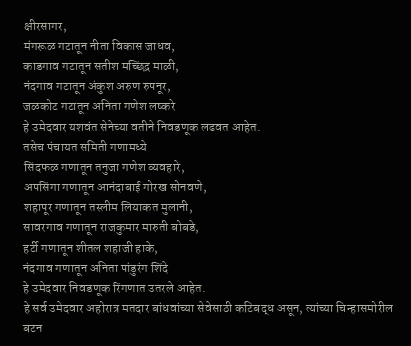क्षीरसागर,
मंगरूळ गटातून नीता विकास जाधव,
काडगाव गटातून सतीश मच्छिंद्र माळी,
नंदगाव गटातून अंकुश अरुण रुपनूर,
जळकोट गटातून अनिता गणेश लष्करे
हे उमेदवार यशवंत सेनेच्या वतीने निवडणूक लढवत आहेत.
तसेच पंचायत समिती गणामध्ये
सिंदफळ गणातून तनुजा गणेश व्यवहारे,
अपसिंगा गणातून आनंदाबाई गोरख सोनवणे,
शहापूर गणातून तस्लीम लियाकत मुलानी,
सावरगाव गणातून राजकुमार मारुती बोबडे,
हर्टी गणातून शीतल शहाजी हाके,
नंदगाव गणातून अनिता पांडुरंग शिंदे
हे उमेदवार निवडणूक रिंगणात उतरले आहेत.
हे सर्व उमेदवार अहोरात्र मतदार बांधवांच्या सेवेसाठी कटिबद्ध असून, त्यांच्या चिन्हासमोरील बटन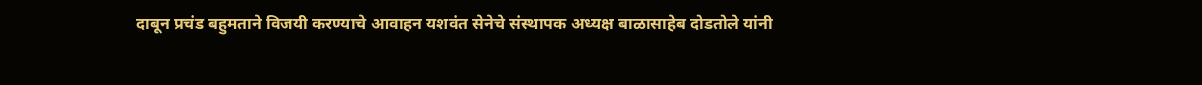दाबून प्रचंड बहुमताने विजयी करण्याचे आवाहन यशवंत सेनेचे संस्थापक अध्यक्ष बाळासाहेब दोडतोले यांनी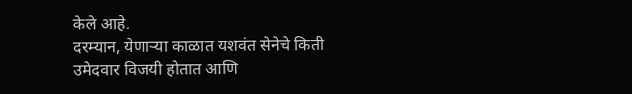केले आहे.
दरम्यान, येणाऱ्या काळात यशवंत सेनेचे किती उमेदवार विजयी होतात आणि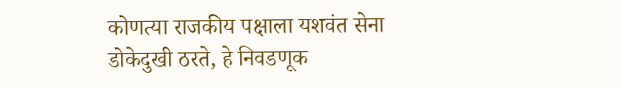कोणत्या राजकीय पक्षाला यशवंत सेना डोकेदुखी ठरते, हे निवडणूक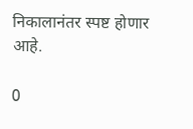निकालानंतर स्पष्ट होणार आहे.

0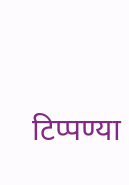टिप्पण्या